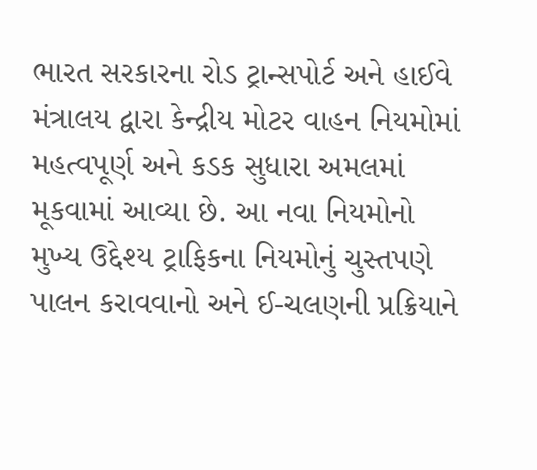ભારત સરકારના રોડ ટ્રાન્સપોર્ટ અને હાઈવે મંત્રાલય દ્વારા કેન્દ્રીય મોટર વાહન નિયમોમાં મહત્વપૂર્ણ અને કડક સુધારા અમલમાં મૂકવામાં આવ્યા છે. આ નવા નિયમોનો મુખ્ય ઉદ્દેશ્ય ટ્રાફિકના નિયમોનું ચુસ્તપણે પાલન કરાવવાનો અને ઈ-ચલણની પ્રક્રિયાને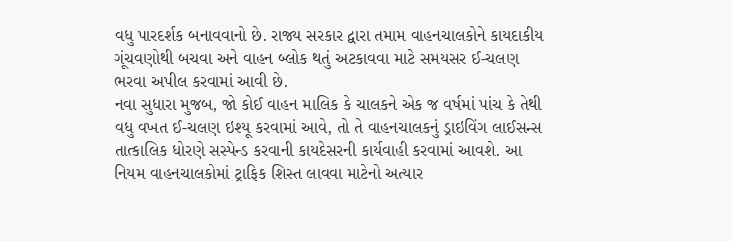વધુ પારદર્શક બનાવવાનો છે. રાજ્ય સરકાર દ્વારા તમામ વાહનચાલકોને કાયદાકીય ગૂંચવણોથી બચવા અને વાહન બ્લોક થતું અટકાવવા માટે સમયસર ઈ-ચલણ ભરવા અપીલ કરવામાં આવી છે.
નવા સુધારા મુજબ, જો કોઈ વાહન માલિક કે ચાલકને એક જ વર્ષમાં પાંચ કે તેથી વધુ વખત ઈ-ચલણ ઇશ્યૂ કરવામાં આવે, તો તે વાહનચાલકનું ડ્રાઇવિંગ લાઈસન્સ તાત્કાલિક ધોરણે સસ્પેન્ડ કરવાની કાયદેસરની કાર્યવાહી કરવામાં આવશે. આ નિયમ વાહનચાલકોમાં ટ્રાફિક શિસ્ત લાવવા માટેનો અત્યાર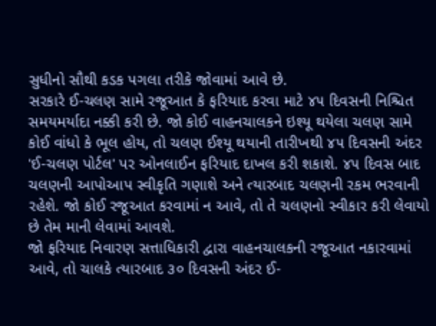સુધીનો સૌથી કડક પગલા તરીકે જોવામાં આવે છે.
સરકારે ઈ-ચલણ સામે રજૂઆત કે ફરિયાદ કરવા માટે ૪૫ દિવસની નિશ્ચિત સમયમર્યાદા નક્કી કરી છે. જો કોઈ વાહનચાલકને ઇશ્યૂ થયેલા ચલણ સામે કોઈ વાંધો કે ભૂલ હોય, તો ચલણ ઈશ્યૂ થયાની તારીખથી ૪૫ દિવસની અંદર 'ઈ-ચલણ પોર્ટલ' પર ઓનલાઈન ફરિયાદ દાખલ કરી શકાશે. ૪૫ દિવસ બાદ ચલણની આપોઆપ સ્વીકૃતિ ગણાશે અને ત્યારબાદ ચલણની રકમ ભરવાની રહેશે. જો કોઈ રજૂઆત કરવામાં ન આવે, તો તે ચલણનો સ્વીકાર કરી લેવાયો છે તેમ માની લેવામાં આવશે.
જો ફરિયાદ નિવારણ સત્તાધિકારી દ્વારા વાહનચાલકની રજૂઆત નકારવામાં આવે, તો ચાલકે ત્યારબાદ ૩૦ દિવસની અંદર ઈ-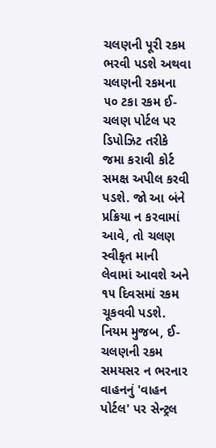ચલણની પૂરી રકમ ભરવી પડશે અથવા ચલણની રકમના ૫૦ ટકા રકમ ઈ-ચલણ પોર્ટલ પર ડિપોઝિટ તરીકે જમા કરાવી કોર્ટ સમક્ષ અપીલ કરવી પડશે. જો આ બંને પ્રક્રિયા ન કરવામાં આવે, તો ચલણ સ્વીકૃત માની લેવામાં આવશે અને ૧૫ દિવસમાં રકમ ચૂકવવી પડશે.
નિયમ મુજબ, ઈ-ચલણની રકમ સમયસર ન ભરનાર વાહનનું 'વાહન પોર્ટલ' પર સેન્ટ્રલ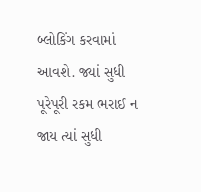બ્લોકિંગ કરવામાં આવશે. જ્યાં સુધી પૂરેપૂરી રકમ ભરાઈ ન જાય ત્યાં સુધી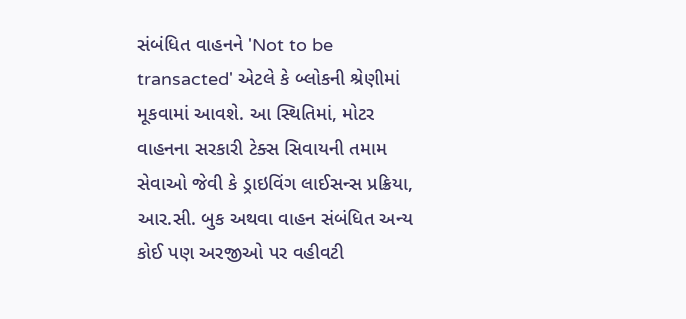સંબંધિત વાહનને 'Not to be transacted' એટલે કે બ્લોકની શ્રેણીમાં મૂકવામાં આવશે. આ સ્થિતિમાં, મોટર વાહનના સરકારી ટેક્સ સિવાયની તમામ સેવાઓ જેવી કે ડ્રાઇવિંગ લાઈસન્સ પ્રક્રિયા, આર.સી. બુક અથવા વાહન સંબંધિત અન્ય કોઈ પણ અરજીઓ પર વહીવટી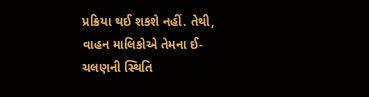પ્રક્રિયા થઈ શકશે નહીં. તેથી, વાહન માલિકોએ તેમના ઈ-ચલણની સ્થિતિ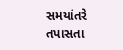સમયાંતરે તપાસતા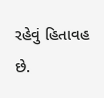રહેવું હિતાવહ છે.